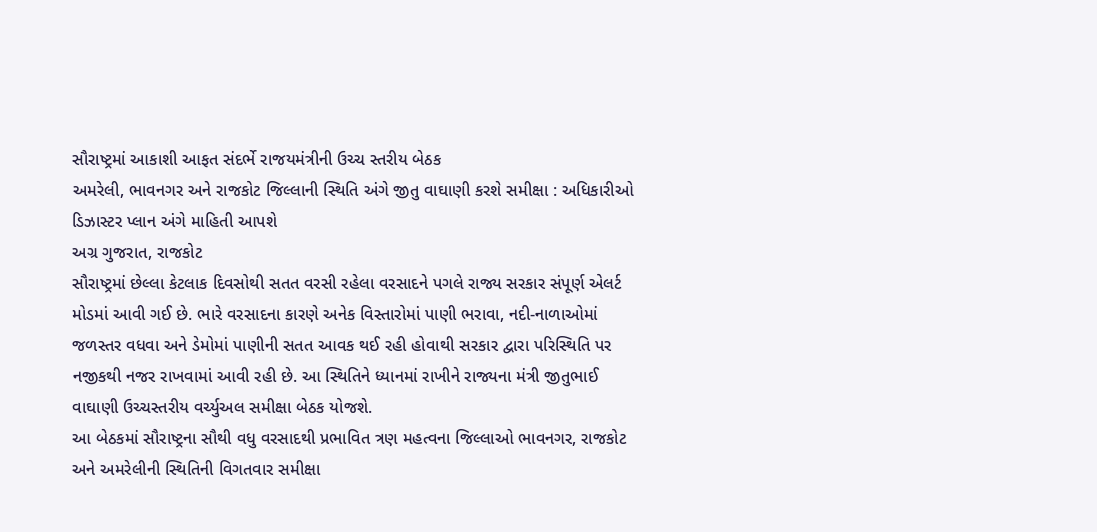સૌરાષ્ટ્રમાં આકાશી આફત સંદર્ભે રાજયમંત્રીની ઉચ્ચ સ્તરીય બેઠક
અમરેલી, ભાવનગર અને રાજકોટ જિલ્લાની સ્થિતિ અંગે જીતુ વાઘાણી કરશે સમીક્ષા : અધિકારીઓ ડિઝાસ્ટર પ્લાન અંગે માહિતી આપશે
અગ્ર ગુજરાત, રાજકોટ
સૌરાષ્ટ્રમાં છેલ્લા કેટલાક દિવસોથી સતત વરસી રહેલા વરસાદને પગલે રાજ્ય સરકાર સંપૂર્ણ એલર્ટ મોડમાં આવી ગઈ છે. ભારે વરસાદના કારણે અનેક વિસ્તારોમાં પાણી ભરાવા, નદી-નાળાઓમાં જળસ્તર વધવા અને ડેમોમાં પાણીની સતત આવક થઈ રહી હોવાથી સરકાર દ્વારા પરિસ્થિતિ પર નજીકથી નજર રાખવામાં આવી રહી છે. આ સ્થિતિને ધ્યાનમાં રાખીને રાજ્યના મંત્રી જીતુભાઈ વાઘાણી ઉચ્ચસ્તરીય વર્ચ્યુઅલ સમીક્ષા બેઠક યોજશે.
આ બેઠકમાં સૌરાષ્ટ્રના સૌથી વધુ વરસાદથી પ્રભાવિત ત્રણ મહત્વના જિલ્લાઓ ભાવનગર, રાજકોટ અને અમરેલીની સ્થિતિની વિગતવાર સમીક્ષા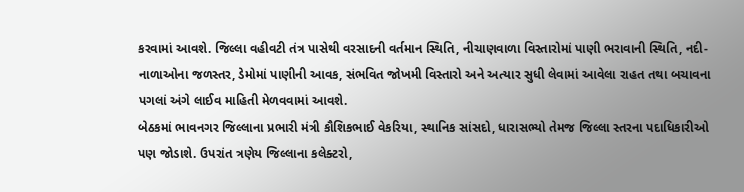કરવામાં આવશે. જિલ્લા વહીવટી તંત્ર પાસેથી વરસાદની વર્તમાન સ્થિતિ, નીચાણવાળા વિસ્તારોમાં પાણી ભરાવાની સ્થિતિ, નદી-નાળાઓના જળસ્તર, ડેમોમાં પાણીની આવક, સંભવિત જોખમી વિસ્તારો અને અત્યાર સુધી લેવામાં આવેલા રાહત તથા બચાવના પગલાં અંગે લાઈવ માહિતી મેળવવામાં આવશે.
બેઠકમાં ભાવનગર જિલ્લાના પ્રભારી મંત્રી કૌશિકભાઈ વેકરિયા, સ્થાનિક સાંસદો, ધારાસભ્યો તેમજ જિલ્લા સ્તરના પદાધિકારીઓ પણ જોડાશે. ઉપરાંત ત્રણેય જિલ્લાના કલેક્ટરો,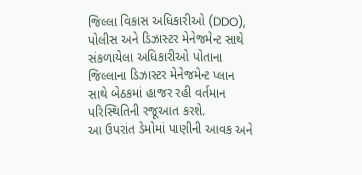જિલ્લા વિકાસ અધિકારીઓ (DDO), પોલીસ અને ડિઝાસ્ટર મેનેજમેન્ટ સાથે સંકળાયેલા અધિકારીઓ પોતાના જિલ્લાના ડિઝાસ્ટર મેનેજમેન્ટ પ્લાન સાથે બેઠકમાં હાજર રહી વર્તમાન પરિસ્થિતિની રજૂઆત કરશે.
આ ઉપરાંત ડેમોમાં પાણીની આવક અને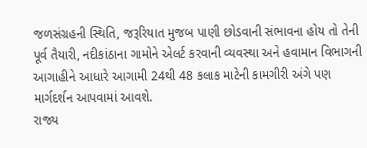જળસંગ્રહની સ્થિતિ, જરૂરિયાત મુજબ પાણી છોડવાની સંભાવના હોય તો તેની પૂર્વ તૈયારી, નદીકાંઠાના ગામોને એલર્ટ કરવાની વ્યવસ્થા અને હવામાન વિભાગની આગાહીને આધારે આગામી 24થી 48 કલાક માટેની કામગીરી અંગે પણ માર્ગદર્શન આપવામાં આવશે.
રાજ્ય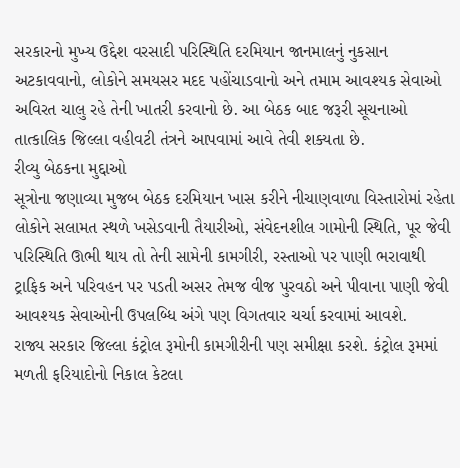સરકારનો મુખ્ય ઉદ્દેશ વરસાદી પરિસ્થિતિ દરમિયાન જાનમાલનું નુકસાન અટકાવવાનો, લોકોને સમયસર મદદ પહોંચાડવાનો અને તમામ આવશ્યક સેવાઓ અવિરત ચાલુ રહે તેની ખાતરી કરવાનો છે. આ બેઠક બાદ જરૂરી સૂચનાઓ તાત્કાલિક જિલ્લા વહીવટી તંત્રને આપવામાં આવે તેવી શક્યતા છે.
રીવ્યુ બેઠકના મુદ્દાઓ
સૂત્રોના જણાવ્યા મુજબ બેઠક દરમિયાન ખાસ કરીને નીચાણવાળા વિસ્તારોમાં રહેતા લોકોને સલામત સ્થળે ખસેડવાની તૈયારીઓ, સંવેદનશીલ ગામોની સ્થિતિ, પૂર જેવી પરિસ્થિતિ ઊભી થાય તો તેની સામેની કામગીરી, રસ્તાઓ પર પાણી ભરાવાથી ટ્રાફિક અને પરિવહન પર પડતી અસર તેમજ વીજ પુરવઠો અને પીવાના પાણી જેવી આવશ્યક સેવાઓની ઉપલબ્ધિ અંગે પણ વિગતવાર ચર્ચા કરવામાં આવશે.
રાજ્ય સરકાર જિલ્લા કંટ્રોલ રૂમોની કામગીરીની પણ સમીક્ષા કરશે. કંટ્રોલ રૂમમાં મળતી ફરિયાદોનો નિકાલ કેટલા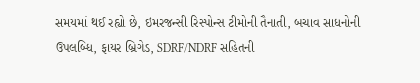સમયમાં થઈ રહ્યો છે, ઇમરજન્સી રિસ્પોન્સ ટીમોની તૈનાતી, બચાવ સાધનોની ઉપલબ્ધિ, ફાયર બ્રિગેડ, SDRF/NDRF સહિતની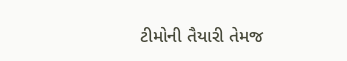ટીમોની તૈયારી તેમજ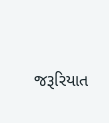જરૂરિયાત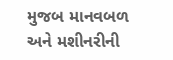મુજબ માનવબળ અને મશીનરીની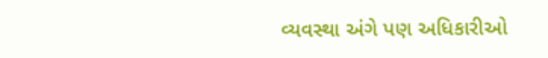વ્યવસ્થા અંગે પણ અધિકારીઓ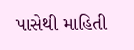પાસેથી માહિતી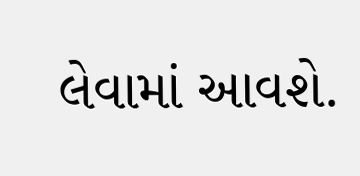લેવામાં આવશે.